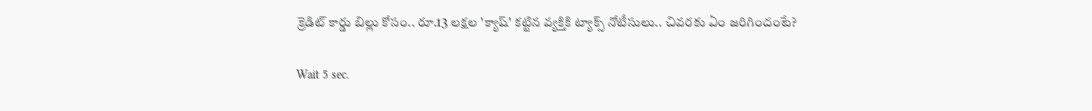క్రెడిట్ కార్డు బిల్లు కోసం.. రూ.13 లక్షల 'క్యాష్' కట్టిన వ్యక్తికి ట్యాక్స్ నోటీసులు.. చివరకు ఏం జరిగిందంటే?

Wait 5 sec.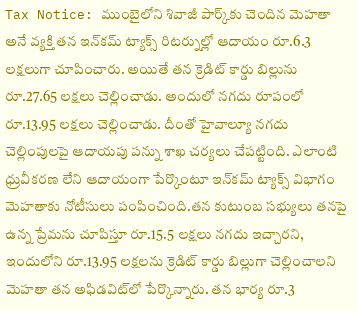Tax Notice: ముంబైలోని శివాజీ పార్క్‌కు చెందిన మెహతా అనే వ్యక్తి తన ఇన్‌కమ్ ట్యాక్స్ రిటర్నుల్లో ఆదాయం రూ.6.3 లక్షలుగా చూపించారు. అయితే తన క్రెడిట్ కార్డు బిల్లును రూ.27.65 లక్షలు చెల్లించాడు. అందులో నగదు రూపంలో రూ.13.95 లక్షలు చెల్లించాడు. దీంతో హైవాల్యూ నగదు చెల్లింపులపై ఆదాయపు పన్ను శాఖ చర్యలు చేపట్టింది. ఎలాంటి ధ్రువీకరణ లేని ఆదాయంగా పేర్కొంటూ ఇన్‌కమ్ ట్యాక్స్ విభాగం మెహతాకు నోటీసులు పంపించింది.తన కుటుంబ సభ్యులు తనపై ఉన్న ప్రేమను చూపిస్తూ రూ.15.5 లక్షలు నగదు ఇచ్చారని, ఇందులోని రూ.13.95 లక్షలను క్రెడిట్ కార్డు బిల్లుగా చెల్లించాలని మెహతా తన అఫిడవిట్‌లో పేర్కొన్నారు. తన భార్య రూ.3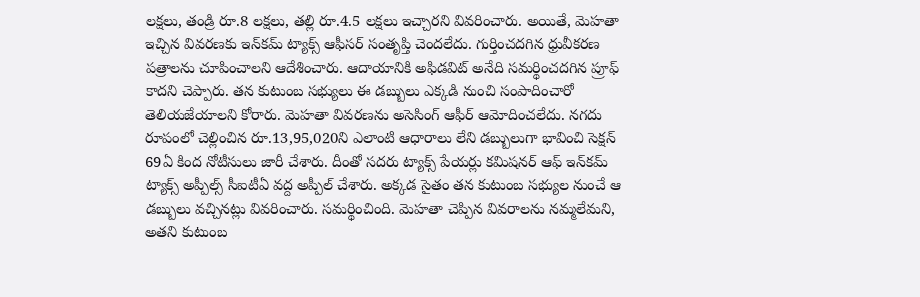లక్షలు, తండ్రి రూ.8 లక్షలు, తల్లి రూ.4.5 లక్షలు ఇచ్చారని వివరించారు. అయితే, మెహతా ఇచ్చిన వివరణకు ఇన్‌కమ్ ట్యాక్స్ ఆఫీసర్ సంతృప్తి చెందలేదు. గుర్తించదగిన ధ్రువీకరణ పత్రాలను చూపించాలని ఆదేశించారు. ఆదాయానికి అఫిడవిట్ అనేది సమర్థించదగిన ప్రూఫ్ కాదని చెప్పారు. తన కుటుంబ సభ్యులు ఈ డబ్బులు ఎక్కడి నుంచి సంపాదించారో తెలియజేయాలని కోరారు. మెహతా వివరణను అసెసింగ్ ఆఫీర్‌ ఆమోదించలేదు. నగదు రూపంలో చెల్లించిన రూ.13,95,020ని ఎలాంటి ఆధారాలు లేని డబ్బులుగా భావించి సెక్షన్ 69ఏ కింద నోటీసులు జారీ చేశారు. దీంతో సదరు ట్యాక్స్ పేయర్లు కమిషనర్ ఆఫ్ ఇన్‌కమ్ ట్యాక్స్ అప్పీల్స్ సీఐటీఏ వద్ద అప్పీల్ చేశారు. అక్కడ సైతం తన కుటుంబ సభ్యుల నుంచే ఆ డబ్బులు వచ్చినట్లు వివరించారు. సమర్థించింది. మెహతా చెప్పిన వివరాలను నమ్మలేమని, అతని కుటుంబ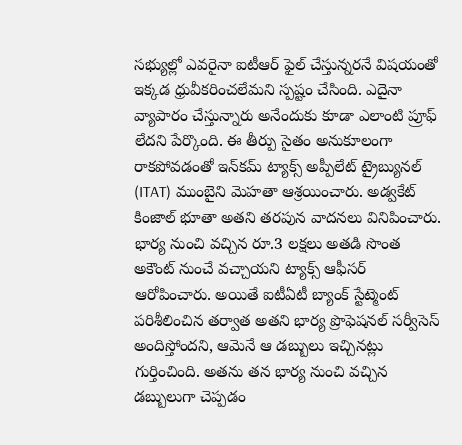సభ్యుల్లో ఎవరైనా ఐటీఆర్ ఫైల్ చేస్తున్నరనే విషయంతో ఇక్కడ ధ్రువీకరించలేమని స్పష్టం చేసింది. ఎదైనా వ్యాపారం చేస్తున్నారు అనేందుకు కూడా ఎలాంటి ప్రూఫ్ లేదని పేర్కొంది. ఈ తీర్పు సైతం అనుకూలంగా రాకపోవడంతో ఇన్‌కమ్ ట్యాక్స్ అప్పీలేట్ ట్రైబ్యునల్ (ITAT) ముంబైని మెహతా ఆశ్రయించారు. అడ్వకేట్ కింజాల్ భూతా అతని తరపున వాదనలు వినిపించారు. భార్య నుంచి వచ్చిన రూ.3 లక్షలు అతడి సొంత అకౌంట్ నుంచే వచ్చాయని ట్యాక్స్ ఆఫీసర్ ఆరోపించారు. అయితే ఐటీఏటీ బ్యాంక్ స్టేట్మెంట్ పరిశీలించిన తర్వాత అతని భార్య ప్రొఫెషనల్ సర్వీసెస్ అందిస్తోందని, ఆమెనే ఆ డబ్బులు ఇచ్చినట్లు గుర్తించింది. అతను తన భార్య నుంచి వచ్చిన డబ్బులుగా చెప్పడం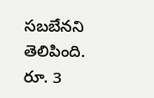సబబేనని తెలిపింది. రూ. 3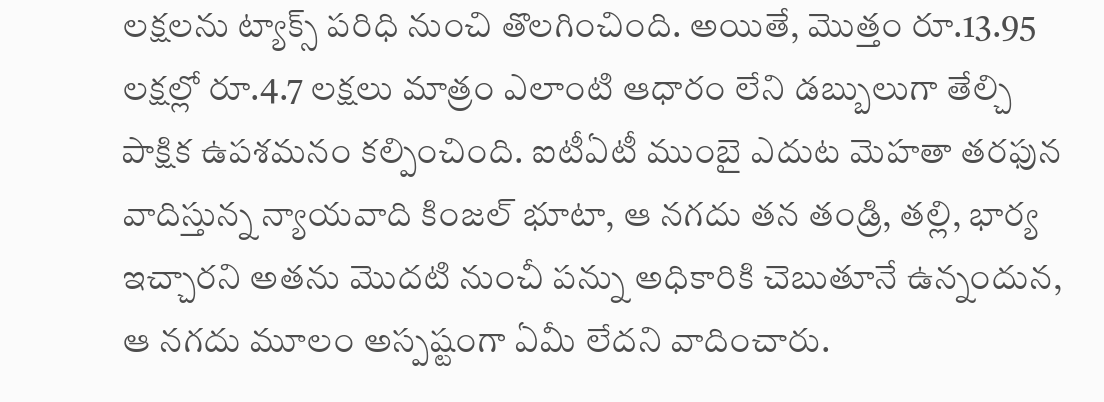లక్షలను ట్యాక్స్ పరిధి నుంచి తొలగించింది. అయితే, మొత్తం రూ.13.95 లక్షల్లో రూ.4.7 లక్షలు మాత్రం ఎలాంటి ఆధారం లేని డబ్బులుగా తేల్చి పాక్షిక ఉపశమనం కల్పించింది. ఐటీఏటీ ముంబై ఎదుట మెహతా తరఫున వాదిస్తున్న న్యాయవాది కింజల్ భూటా, ఆ నగదు తన తండ్రి, తల్లి, భార్య ఇచ్చారని అతను మొదటి నుంచీ పన్ను అధికారికి చెబుతూనే ఉన్నందున, ఆ నగదు మూలం అస్పష్టంగా ఏమీ లేదని వాదించారు.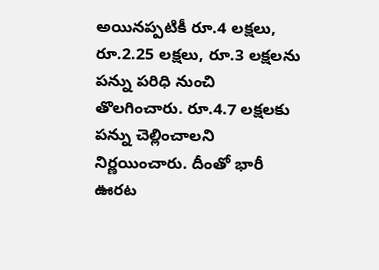అయినప్పటికీ రూ.4 లక్షలు, రూ.2.25 లక్షలు, రూ.3 లక్షలను పన్ను పరిధి నుంచి తొలగించారు. రూ.4.7 లక్షలకు పన్ను చెల్లించాలని నిర్ణయించారు. దీంతో భారీ ఊరట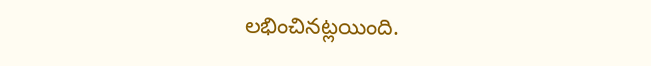లభించినట్లయింది.